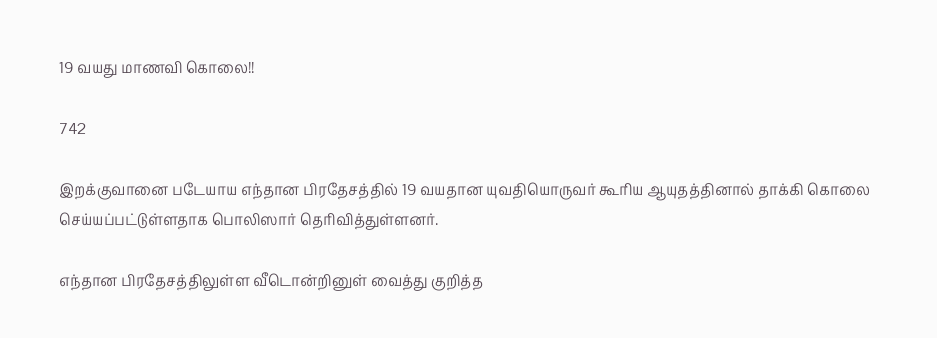19 வயது மாணவி கொலை!!

742

இறக்குவானை படேயாய எந்தான பிரதேசத்தில் 19 வயதான யுவதியொருவர் கூரிய ஆயுதத்தினால் தாக்கி கொலை செய்யப்பட்டுள்ளதாக பொலிஸார் தெரிவித்துள்ளனர்.

எந்தான பிரதேசத்திலுள்ள வீடொன்றினுள் வைத்து குறித்த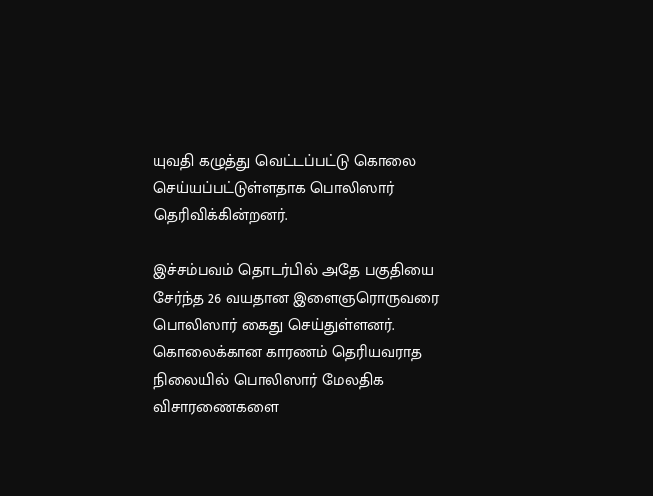யுவதி கழுத்து வெட்டப்பட்டு கொலை செய்யப்பட்டுள்ளதாக பொலிஸார் தெரிவிக்கின்றனர்.

இச்சம்பவம் தொடர்பில் அதே பகுதியை சேர்ந்த 26 வயதான இளைஞரொருவரை பொலிஸார் கைது செய்துள்ளனர்.
கொலைக்கான காரணம் தெரியவராத நிலையில் பொலிஸார் மேலதிக விசாரணைகளை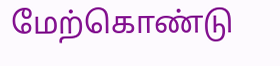மேற்கொண்டு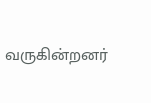வருகின்றனர்